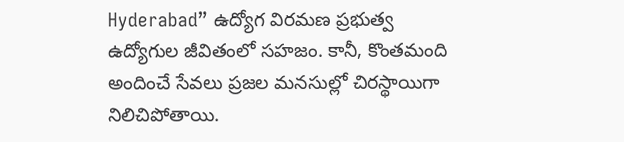Hyderabad” ఉద్యోగ విరమణ ప్రభుత్వ ఉద్యోగుల జీవితంలో సహజం. కానీ, కొంతమంది అందించే సేవలు ప్రజల మనసుల్లో చిరస్థాయిగా నిలిచిపోతాయి.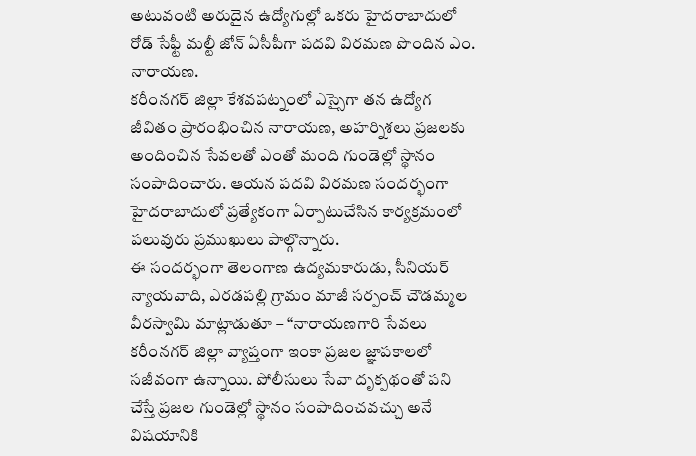అటువంటి అరుదైన ఉద్యోగుల్లో ఒకరు హైదరాబాదులో రోడ్ సేఫ్టీ మల్టీ జోన్ ఏసీపీగా పదవి విరమణ పొందిన ఎం. నారాయణ.
కరీంనగర్ జిల్లా కేశవపట్నంలో ఎస్సైగా తన ఉద్యోగ జీవితం ప్రారంభించిన నారాయణ, అహర్నిశలు ప్రజలకు అందించిన సేవలతో ఎంతో మంది గుండెల్లో స్థానం సంపాదించారు. ఆయన పదవి విరమణ సందర్భంగా హైదరాబాదులో ప్రత్యేకంగా ఏర్పాటుచేసిన కార్యక్రమంలో పలువురు ప్రముఖులు పాల్గొన్నారు.
ఈ సందర్భంగా తెలంగాణ ఉద్యమకారుడు, సీనియర్ న్యాయవాది, ఎరడపల్లి గ్రామం మాజీ సర్పంచ్ చౌడమ్మల వీరస్వామి మాట్లాడుతూ – “నారాయణగారి సేవలు కరీంనగర్ జిల్లా వ్యాప్తంగా ఇంకా ప్రజల జ్ఞాపకాలలో సజీవంగా ఉన్నాయి. పోలీసులు సేవా దృక్పథంతో పని చేస్తే ప్రజల గుండెల్లో స్థానం సంపాదించవచ్చు అనే విషయానికి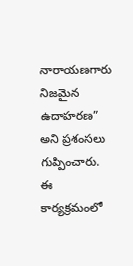నారాయణగారు నిజమైన ఉదాహరణ” అని ప్రశంసలు గుప్పించారు.
ఈ కార్యక్రమంలో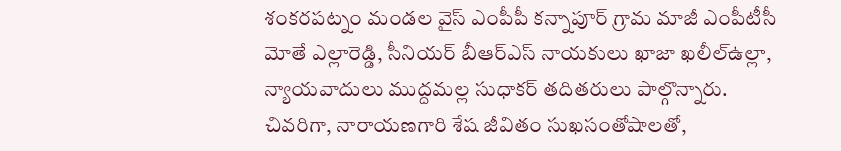శంకరపట్నం మండల వైస్ ఎంపీపీ కన్నాపూర్ గ్రామ మాజీ ఎంపీటీసీ మోతే ఎల్లారెడ్డి, సీనియర్ బీఆర్ఎస్ నాయకులు ఖాజా ఖలీల్ఉల్లా, న్యాయవాదులు ముద్దమల్ల సుధాకర్ తదితరులు పాల్గొన్నారు.
చివరిగా, నారాయణగారి శేష జీవితం సుఖసంతోషాలతో,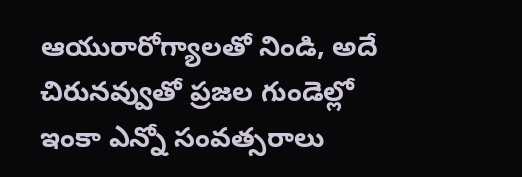ఆయురారోగ్యాలతో నిండి, అదే చిరునవ్వుతో ప్రజల గుండెల్లో ఇంకా ఎన్నో సంవత్సరాలు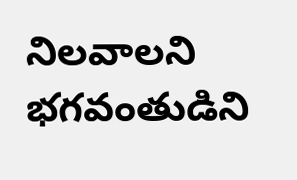నిలవాలని భగవంతుడిని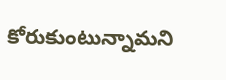కోరుకుంటున్నామని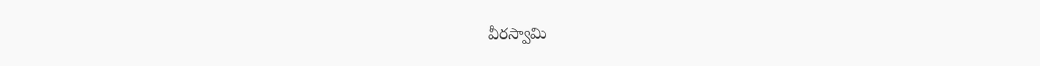వీరస్వామి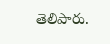తెలిపారు.